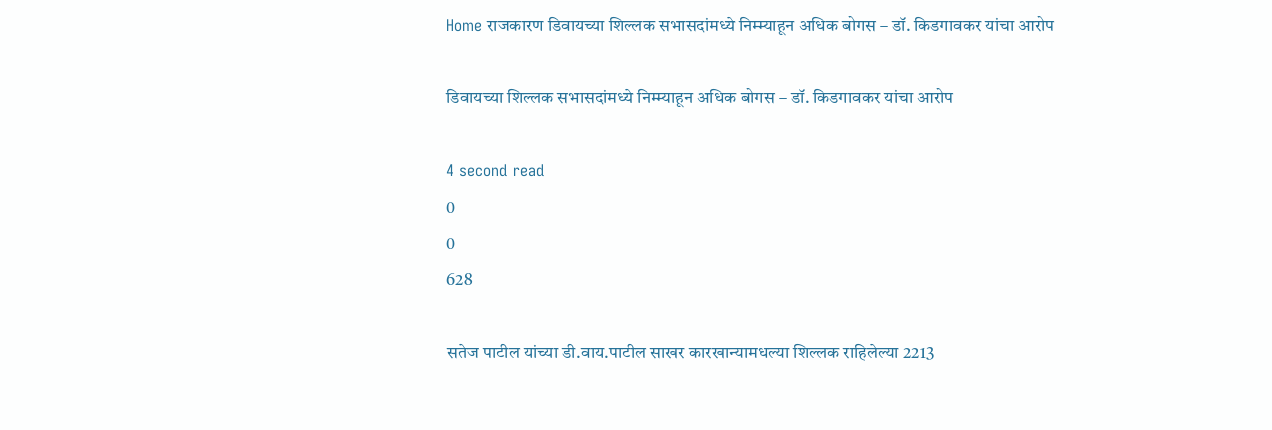Home राजकारण डिवायच्या शिल्लक सभासदांमध्ये निम्म्याहून अधिक बोगस – डॉ. किडगावकर यांचा आरोप

डिवायच्या शिल्लक सभासदांमध्ये निम्म्याहून अधिक बोगस – डॉ. किडगावकर यांचा आरोप

4 second read
0
0
628

सतेज पाटील यांच्या डी.वाय.पाटील साखर कारखान्यामधल्या शिल्लक राहिलेल्या 2213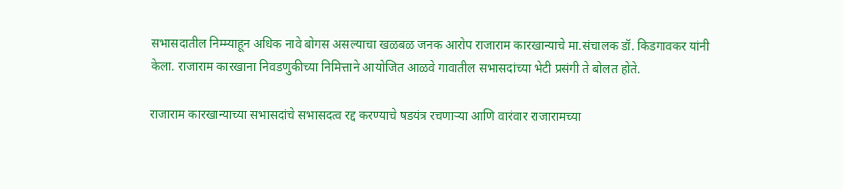सभासदातील निम्म्याहून अधिक नावे बोगस असल्याचा खळबळ जनक आरोप राजाराम कारखान्याचे मा.संचालक डॉ. किडगावकर यांनी केला. राजाराम कारखाना निवडणुकीच्या निमित्ताने आयोजित आळवे गावातील सभासदांच्या भेटी प्रसंगी ते बोलत होते.

राजाराम कारखान्याच्या सभासदांचे सभासदत्व रद्द करण्याचे षडयंत्र रचणाऱ्या आणि वारंवार राजारामच्या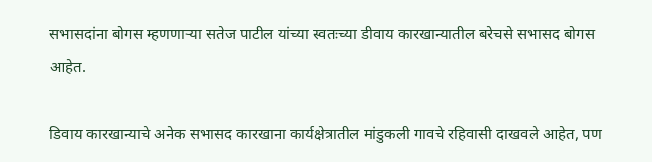सभासदांना बोगस म्हणणाऱ्या सतेज पाटील यांच्या स्वतःच्या डीवाय कारखान्यातील बरेचसे सभासद बोगस आहेत.

डिवाय कारखान्याचे अनेक सभासद कारखाना कार्यक्षेत्रातील मांडुकली गावचे रहिवासी दाखवले आहेत, पण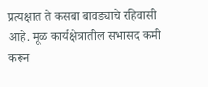प्रत्यक्षात ते कसबा बावड्याचे रहिवासी आहे. मूळ कार्यक्षेत्रातील सभासद कमी करून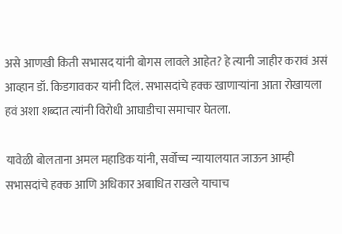असे आणखी किती सभासद यांनी बोगस लावले आहेत? हे त्यानी जाहीर करावं असं आव्हान डॉ. किडगावकर यांनी दिलं. सभासदांचे हक्क खाणाऱ्यांना आता रोखायला हवं अशा शब्दात त्यांनी विरोधी आघाडीचा समाचार घेतला.

यावेळी बोलताना अमल महाडिक यांनी, सर्वोच्च न्यायालयात जाऊन आम्ही सभासदांचे हक्क आणि अधिकार अबाधित राखले याचाच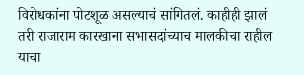विरोधकांना पोटशूळ असल्याचं सांगितलं. काहीही झालं तरी राजाराम कारखाना सभासदांच्याच मालकीचा राहील याचा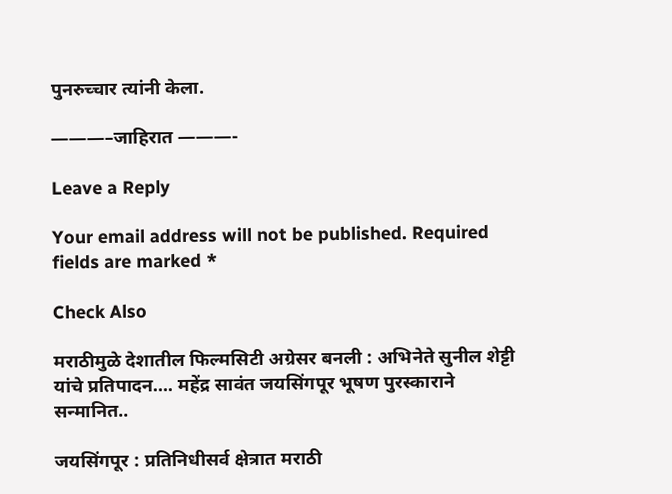पुनरुच्चार त्यांनी केला.

———–जाहिरात ———-

Leave a Reply

Your email address will not be published. Required fields are marked *

Check Also

मराठीमुळे देशातील फिल्मसिटी अग्रेसर बनली : अभिनेते सुनील शेट्टी यांचे प्रतिपादन…. महेंद्र सावंत जयसिंगपूर भूषण पुरस्काराने सन्मानित..

जयसिंगपूर : प्रतिनिधीसर्व क्षेत्रात मराठी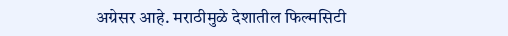अग्रेसर आहे. मराठीमुळे देशातील फिल्मसिटी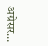अग्रेसर…